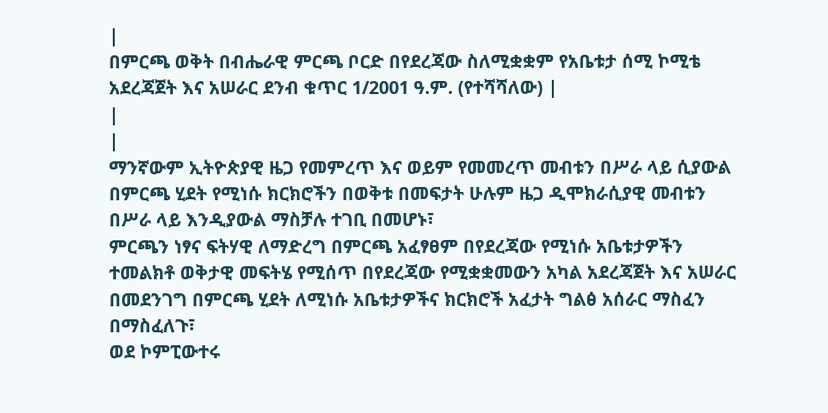|
በምርጫ ወቅት በብሔራዊ ምርጫ ቦርድ በየደረጃው ስለሚቋቋም የአቤቱታ ሰሚ ኮሚቴ አደረጃጀት እና አሠራር ደንብ ቁጥር 1/2001 ዓ.ም. (የተሻሻለው) |
|
|
ማንኛውም ኢትዮጵያዊ ዜጋ የመምረጥ እና ወይም የመመረጥ መብቱን በሥራ ላይ ሲያውል በምርጫ ሂደት የሚነሱ ክርክሮችን በወቅቱ በመፍታት ሁሉም ዜጋ ዲሞክራሲያዊ መብቱን በሥራ ላይ እንዲያውል ማስቻሉ ተገቢ በመሆኑ፣
ምርጫን ነፃና ፍትሃዊ ለማድረግ በምርጫ አፈፃፀም በየደረጃው የሚነሱ አቤቱታዎችን ተመልክቶ ወቅታዊ መፍትሄ የሚሰጥ በየደረጃው የሚቋቋመውን አካል አደረጃጀት እና አሠራር በመደንገግ በምርጫ ሂደት ለሚነሱ አቤቱታዎችና ክርክሮች አፈታት ግልፅ አሰራር ማስፈን በማስፈለጉ፣
ወደ ኮምፒውተሩ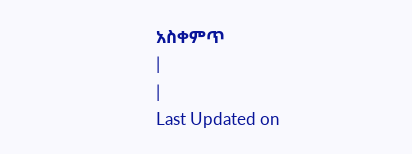አስቀምጥ
|
|
Last Updated on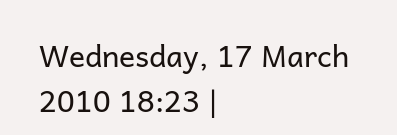Wednesday, 17 March 2010 18:23 |